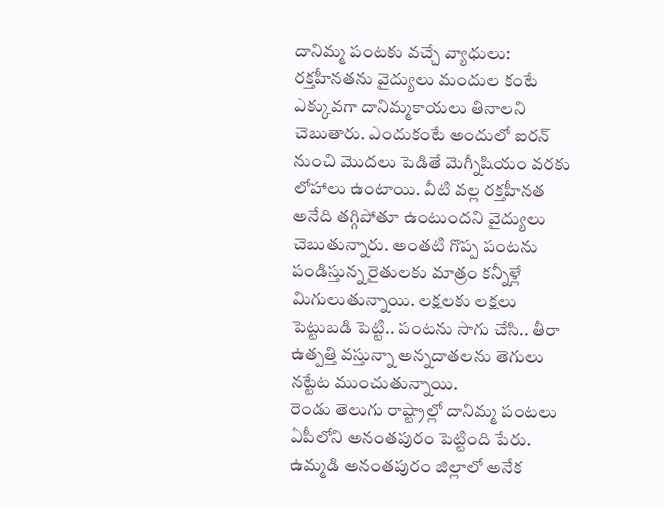దానిమ్మ పంటకు వచ్చే వ్యాధులు: రక్తహీనతను వైద్యులు మందుల కంటే ఎక్కువగా దానిమ్మకాయలు తినాలని చెబుతారు. ఎందుకంటే అందులో ఐరన్ నుంచి మొదలు పెడితే మెగ్నీషియం వరకు లోహాలు ఉంటాయి. వీటి వల్ల రక్తహీనత అనేది తగ్గిపోతూ ఉంటుందని వైద్యులు చెబుతున్నారు. అంతటి గొప్ప పంటను పండిస్తున్న రైతులకు మాత్రం కన్నీళ్లే మిగులుతున్నాయి. లక్షలకు లక్షలు పెట్టుబడి పెట్టి.. పంటను సాగు చేసి.. తీరా ఉత్పత్తి వస్తున్నా అన్నదాతలను తెగులు నట్టేట ముంచుతున్నాయి.
రెండు తెలుగు రాష్ట్రాల్లో దానిమ్మ పంటలు ఏపీలోని అనంతపురం పెట్టింది పేరు. ఉమ్మడి అనంతపురం జిల్లాలో అనేక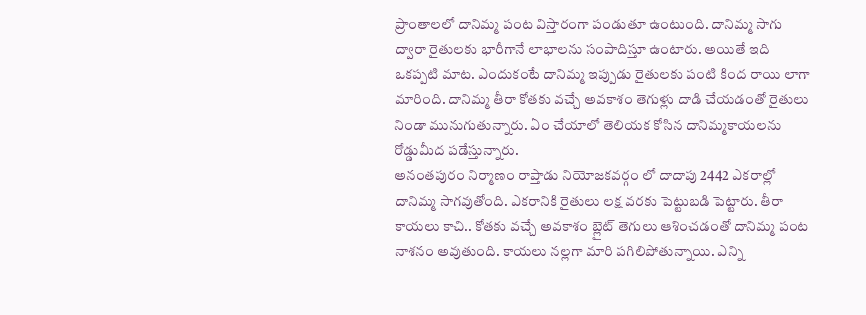ప్రాంతాలలో దానిమ్మ పంట విస్తారంగా పండుతూ ఉంటుంది. దానిమ్మ సాగు ద్వారా రైతులకు భారీగానే లాభాలను సంపాదిస్తూ ఉంటారు. అయితే ఇది ఒకప్పటి మాట. ఎందుకంటే దానిమ్మ ఇప్పుడు రైతులకు పంటి కింద రాయి లాగా మారింది. దానిమ్మ తీరా కోతకు వచ్చే అవకాశం తెగుళ్లు దాడి చేయడంతో రైతులు నిండా మునుగుతున్నారు. ఏం చేయాలో తెలియక కోసిన దానిమ్మకాయలను రోడ్డుమీద పడేస్తున్నారు.
అనంతపురం నిర్మాణం రాప్తాడు నియోజకవర్గం లో దాదాపు 2442 ఎకరాల్లో దానిమ్మ సాగవుతోంది. ఎకరానికి రైతులు లక్ష వరకు పెట్టుబడి పెట్టారు. తీరా కాయలు కాచి.. కోతకు వచ్చే అవకాశం బ్లైట్ తెగులు ఆశించడంతో దానిమ్మ పంట నాశనం అవుతుంది. కాయలు నల్లగా మారి పగిలిపోతున్నాయి. ఎన్ని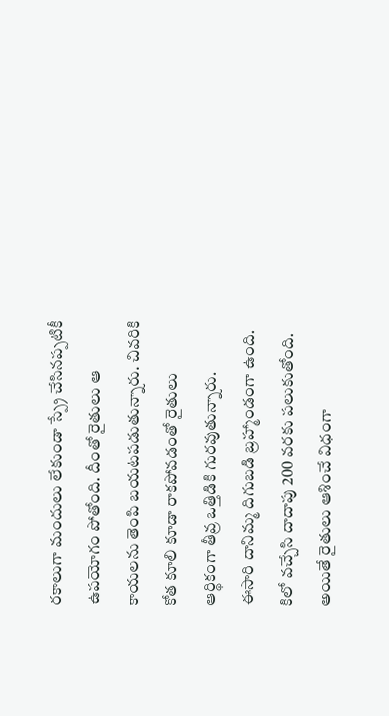రకాలుగా మందులు లేకుండా స్ప్రే చేసినప్పటికీ ఉపయోగం పోతోంది. దీంతో రైతులు ఆ కాయలను తెంపి బయటపడుతున్నారు. చివరికి కోత కూలి కూడా రాకపోవడంతో రైతులు ఆర్థికంగా తీవ్ర ఒత్తిడికి గురవుతున్నారు.
ఈసారి దానిమ్మ దిగుబడి బ్రహ్మాండంగా ఉంది. కిలో వచ్చేసి దాదాపు 200 వరకు పలుకుతోంది. అయితే రైతులు ఆశించే విధంగా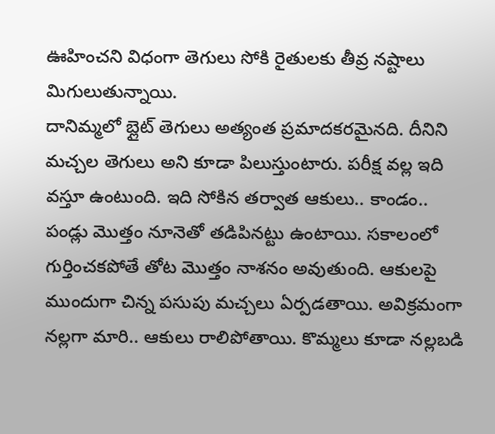ఊహించని విధంగా తెగులు సోకి రైతులకు తీవ్ర నష్టాలు మిగులుతున్నాయి.
దానిమ్మలో బ్లైట్ తెగులు అత్యంత ప్రమాదకరమైనది. దీనిని మచ్చల తెగులు అని కూడా పిలుస్తుంటారు. పరీక్ష వల్ల ఇది వస్తూ ఉంటుంది. ఇది సోకిన తర్వాత ఆకులు.. కాండం.. పండ్లు మొత్తం నూనెతో తడిపినట్టు ఉంటాయి. సకాలంలో గుర్తించకపోతే తోట మొత్తం నాశనం అవుతుంది. ఆకులపై ముందుగా చిన్న పసుపు మచ్చలు ఏర్పడతాయి. అవిక్రమంగా నల్లగా మారి.. ఆకులు రాలిపోతాయి. కొమ్మలు కూడా నల్లబడి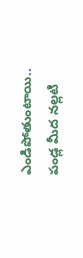ఎండిపోతుంటాయి.. పండ్ల మీద నల్లటి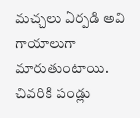మచ్చలు ఏర్పడి అవి గాయాలుగా మారుతుంటాయి. చివరికి పండ్లు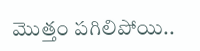మొత్తం పగిలిపోయి..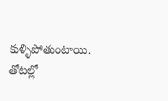కుళ్ళిపోతుంటాయి. తోటల్లో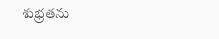శుభ్రతను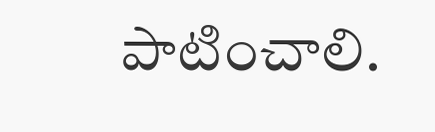పాటించాలి.